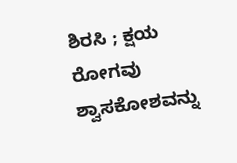ಶಿರಸಿ ; ಕ್ಷಯ ರೋಗವು ಶ್ವಾಸಕೋಶವನ್ನು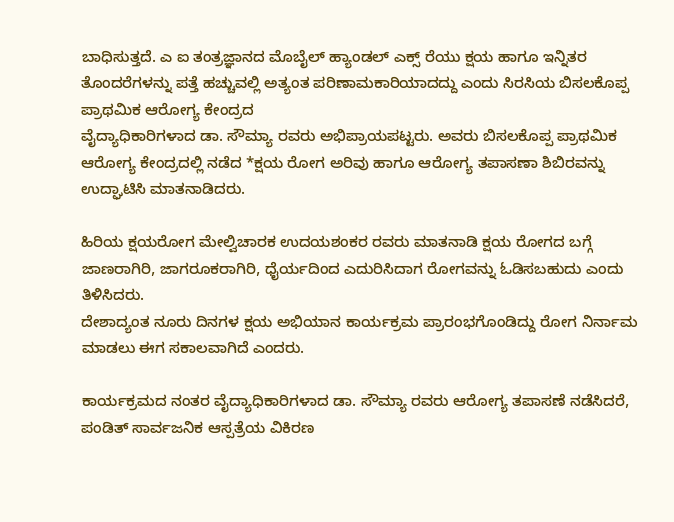ಬಾಧಿಸುತ್ತದೆ. ಎ ಐ ತಂತ್ರಜ್ಞಾನದ ಮೊಬೈಲ್ ಹ್ಯಾಂಡಲ್ ಎಕ್ಸ್ ರೆಯು ಕ್ಷಯ ಹಾಗೂ ಇನ್ನಿತರ ತೊಂದರೆಗಳನ್ನು ಪತ್ತೆ ಹಚ್ಚುವಲ್ಲಿ ಅತ್ಯಂತ ಪರಿಣಾಮಕಾರಿಯಾದದ್ದು ಎಂದು ಸಿರಸಿಯ ಬಿಸಲಕೊಪ್ಪ ಪ್ರಾಥಮಿಕ ಆರೋಗ್ಯ ಕೇಂದ್ರದ
ವೈದ್ಯಾಧಿಕಾರಿಗಳಾದ ಡಾ. ಸೌಮ್ಯಾ ರವರು ಅಭಿಪ್ರಾಯಪಟ್ಟರು. ಅವರು ಬಿಸಲಕೊಪ್ಪ ಪ್ರಾಥಮಿಕ ಆರೋಗ್ಯ ಕೇಂದ್ರದಲ್ಲಿ ನಡೆದ *ಕ್ಷಯ ರೋಗ ಅರಿವು ಹಾಗೂ ಆರೋಗ್ಯ ತಪಾಸಣಾ ಶಿಬಿರವನ್ನು ಉದ್ಘಾಟಿಸಿ ಮಾತನಾಡಿದರು.

ಹಿರಿಯ ಕ್ಷಯರೋಗ ಮೇಲ್ವಿಚಾರಕ ಉದಯಶಂಕರ ರವರು ಮಾತನಾಡಿ ಕ್ಷಯ ರೋಗದ ಬಗ್ಗೆ ಜಾಣರಾಗಿರಿ, ಜಾಗರೂಕರಾಗಿರಿ, ಧೈರ್ಯದಿಂದ ಎದುರಿಸಿದಾಗ ರೋಗವನ್ನು ಓಡಿಸಬಹುದು ಎಂದು ತಿಳಿಸಿದರು.
ದೇಶಾದ್ಯಂತ ನೂರು ದಿನಗಳ ಕ್ಷಯ ಅಭಿಯಾನ ಕಾರ್ಯಕ್ರಮ ಪ್ರಾರಂಭಗೊಂಡಿದ್ದು ರೋಗ ನಿರ್ನಾಮ ಮಾಡಲು ಈಗ ಸಕಾಲವಾಗಿದೆ ಎಂದರು.

ಕಾರ್ಯಕ್ರಮದ ನಂತರ ವೈದ್ಯಾಧಿಕಾರಿಗಳಾದ ಡಾ. ಸೌಮ್ಯಾ ರವರು ಆರೋಗ್ಯ ತಪಾಸಣೆ ನಡೆಸಿದರೆ, ಪಂಡಿತ್ ಸಾರ್ವಜನಿಕ ಆಸ್ಪತ್ರೆಯ ವಿಕಿರಣ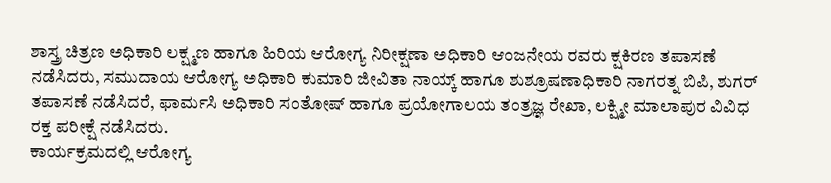ಶಾಸ್ತ್ರ ಚಿತ್ರಣ ಅಧಿಕಾರಿ ಲಕ್ಷ್ಮಣ ಹಾಗೂ ಹಿರಿಯ ಆರೋಗ್ಯ ನಿರೀಕ್ಷಣಾ ಅಧಿಕಾರಿ ಆಂಜನೇಯ ರವರು ಕ್ಷಕಿರಣ ತಪಾಸಣೆ ನಡೆಸಿದರು, ಸಮುದಾಯ ಆರೋಗ್ಯ ಅಧಿಕಾರಿ ಕುಮಾರಿ ಜೀವಿತಾ ನಾಯ್ಕ್ ಹಾಗೂ ಶುಶ್ರೂಷಣಾಧಿಕಾರಿ ನಾಗರತ್ನ ಬಿಪಿ, ಶುಗರ್ ತಪಾಸಣೆ ನಡೆಸಿದರೆ, ಫಾರ್ಮಸಿ ಅಧಿಕಾರಿ ಸಂತೋಷ್ ಹಾಗೂ ಪ್ರಯೋಗಾಲಯ ತಂತ್ರಜ್ಞ ರೇಖಾ, ಲಕ್ಷ್ಮೀ ಮಾಲಾಪುರ ವಿವಿಧ ರಕ್ತ ಪರೀಕ್ಷೆ ನಡೆಸಿದರು.
ಕಾರ್ಯಕ್ರಮದಲ್ಲಿ ಆರೋಗ್ಯ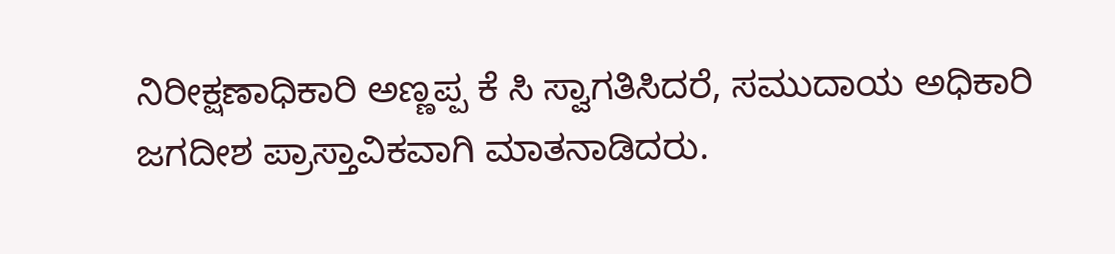ನಿರೀಕ್ಷಣಾಧಿಕಾರಿ ಅಣ್ಣಪ್ಪ ಕೆ ಸಿ ಸ್ವಾಗತಿಸಿದರೆ, ಸಮುದಾಯ ಅಧಿಕಾರಿ ಜಗದೀಶ ಪ್ರಾಸ್ತಾವಿಕವಾಗಿ ಮಾತನಾಡಿದರು.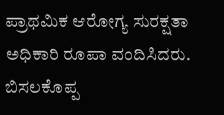ಪ್ರಾಥಮಿಕ ಆರೋಗ್ಯ ಸುರಕ್ಷತಾ ಅಧಿಕಾರಿ ರೂಪಾ ವಂದಿಸಿದರು.
ಬಿಸಲಕೊಪ್ಪ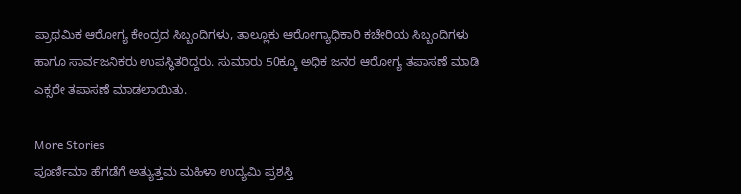ಪ್ರಾಥಮಿಕ ಆರೋಗ್ಯ ಕೇಂದ್ರದ ಸಿಬ್ಬಂದಿಗಳು, ತಾಲ್ಲೂಕು ಆರೋಗ್ಯಾಧಿಕಾರಿ ಕಚೇರಿಯ ಸಿಬ್ಬಂದಿಗಳು ಹಾಗೂ ಸಾರ್ವಜನಿಕರು ಉಪಸ್ಥಿತರಿದ್ದರು. ಸುಮಾರು 50ಕ್ಕೂ ಅಧಿಕ ಜನರ ಆರೋಗ್ಯ ತಪಾಸಣೆ ಮಾಡಿ ಎಕ್ಸರೇ ತಪಾಸಣೆ ಮಾಡಲಾಯಿತು.

More Stories
ಪೂರ್ಣಿಮಾ ಹೆಗಡೆಗೆ ಅತ್ಯುತ್ತಮ ಮಹಿಳಾ ಉದ್ಯಮಿ ಪ್ರಶಸ್ತಿ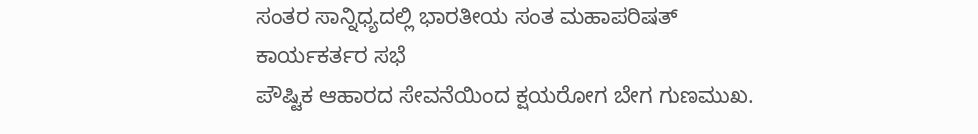ಸಂತರ ಸಾನ್ನಿಧ್ಯದಲ್ಲಿ ಭಾರತೀಯ ಸಂತ ಮಹಾಪರಿಷತ್ ಕಾರ್ಯಕರ್ತರ ಸಭೆ
ಪೌಷ್ಟಿಕ ಆಹಾರದ ಸೇವನೆಯಿಂದ ಕ್ಷಯರೋಗ ಬೇಗ ಗುಣಮುಖ.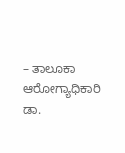– ತಾಲೂಕಾ ಆರೋಗ್ಯಾಧಿಕಾರಿ ಡಾ.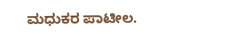ಮಧುಕರ ಪಾಟೀಲ.